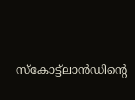സ്‌കോട്ട്ലാന്‍ഡിന്റെ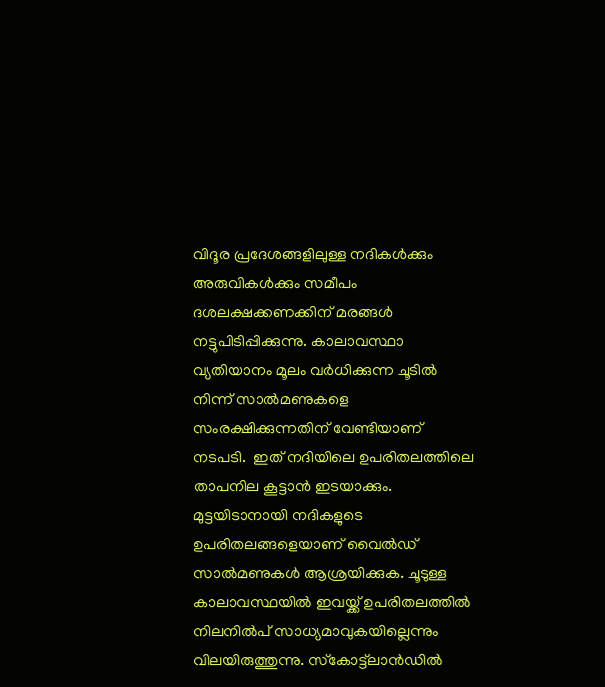വിദൂര പ്രദേശങ്ങളിലുള്ള നദികള്‍ക്കും അരുവികള്‍ക്കും സമീപം ദശലക്ഷക്കണക്കിന് മരങ്ങള്‍ നട്ടുപിടിപ്പിക്കുന്നു. കാലാവസ്ഥാ വ്യതിയാനം മൂലം വര്‍ധിക്കുന്ന ചൂടില്‍ നിന്ന് സാല്‍മണുകളെ സംരക്ഷിക്കുന്നതിന് വേണ്ടിയാണ് നടപടി.  ഇത് നദിയിലെ ഉപരിതലത്തിലെ താപനില കൂട്ടാന്‍ ഇടയാക്കും. മുട്ടയിടാനായി നദികളുടെ ഉപരിതലങ്ങളെയാണ് വൈല്‍ഡ് സാല്‍മണുകള്‍ ആശ്രയിക്കുക. ചൂടുള്ള കാലാവസ്ഥയില്‍ ഇവയ്ക്ക് ഉപരിതലത്തില്‍ നിലനില്‍പ് സാധ്യമാവുകയില്ലെന്നും വിലയിരുത്തുന്നു. സ്‌കോട്ട്ലാന്‍ഡില്‍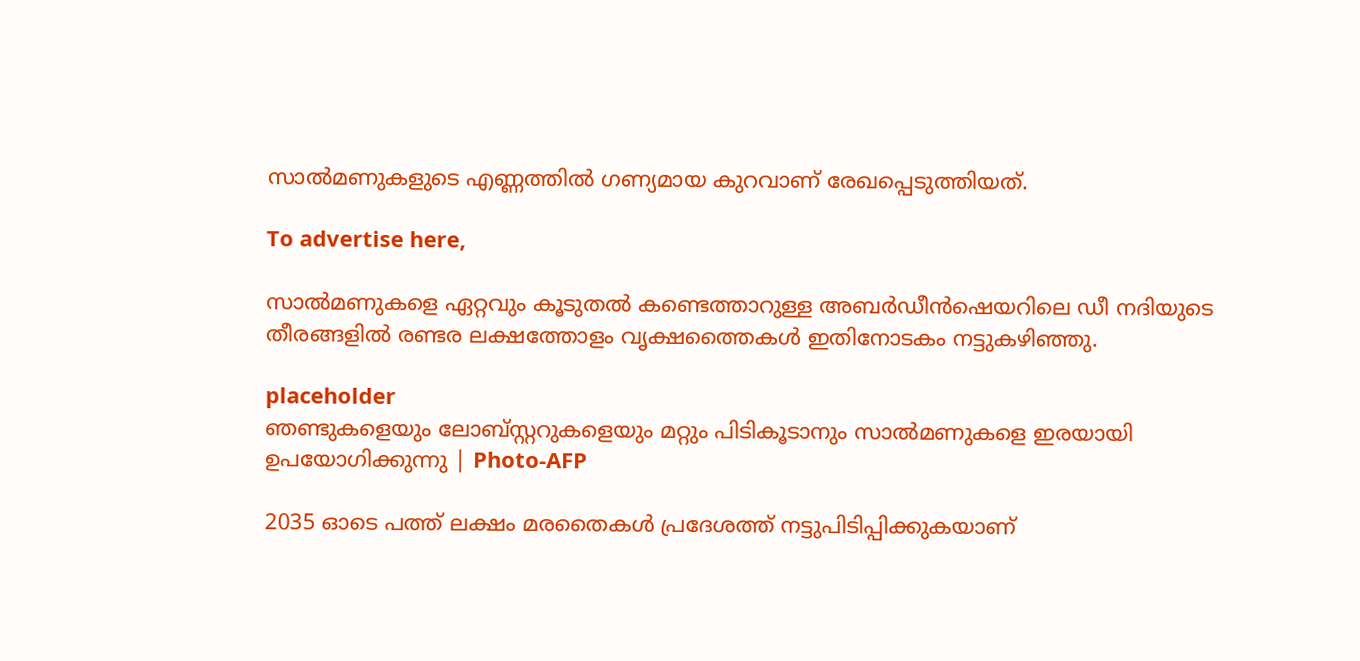സാല്‍മണുകളുടെ എണ്ണത്തില്‍ ഗണ്യമായ കുറവാണ് രേഖപ്പെടുത്തിയത്.

To advertise here,

സാല്‍മണുകളെ ഏറ്റവും കൂടുതല്‍ കണ്ടെത്താറുള്ള അബര്‍ഡീന്‍ഷെയറിലെ ഡീ നദിയുടെ തീരങ്ങളില്‍ രണ്ടര ലക്ഷത്തോളം വൃക്ഷത്തൈകള്‍ ഇതിനോടകം നട്ടുകഴിഞ്ഞു.

placeholder
ഞണ്ടുകളെയും ലോബ്സ്റ്ററുകളെയും മറ്റും പിടികൂടാനും സാല്‍മണുകളെ ഇരയായി ഉപയോഗിക്കുന്നു | Photo-AFP

2035 ഓടെ പത്ത് ലക്ഷം മരതൈകള്‍ പ്രദേശത്ത് നട്ടുപിടിപ്പിക്കുകയാണ്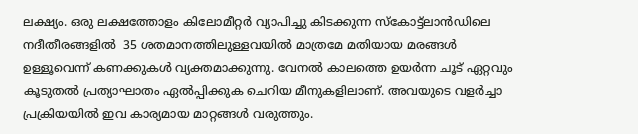ലക്ഷ്യം. ഒരു ലക്ഷത്തോളം കിലോമീറ്റര്‍ വ്യാപിച്ചു കിടക്കുന്ന സ്‌കോട്ട്ലാന്‍ഡിലെ നദീതീരങ്ങളില്‍  35 ശതമാനത്തിലുള്ളവയില്‍ മാത്രമേ മതിയായ മരങ്ങള്‍ ഉള്ളൂവെന്ന് കണക്കുകള്‍ വ്യക്തമാക്കുന്നു. വേനല്‍ കാലത്തെ ഉയര്‍ന്ന ചൂട് ഏറ്റവും കൂടുതല്‍ പ്രത്യാഘാതം ഏല്‍പ്പിക്കുക ചെറിയ മീനുകളിലാണ്. അവയുടെ വളര്‍ച്ചാ പ്രക്രിയയില്‍ ഇവ കാര്യമായ മാറ്റങ്ങള്‍ വരുത്തും.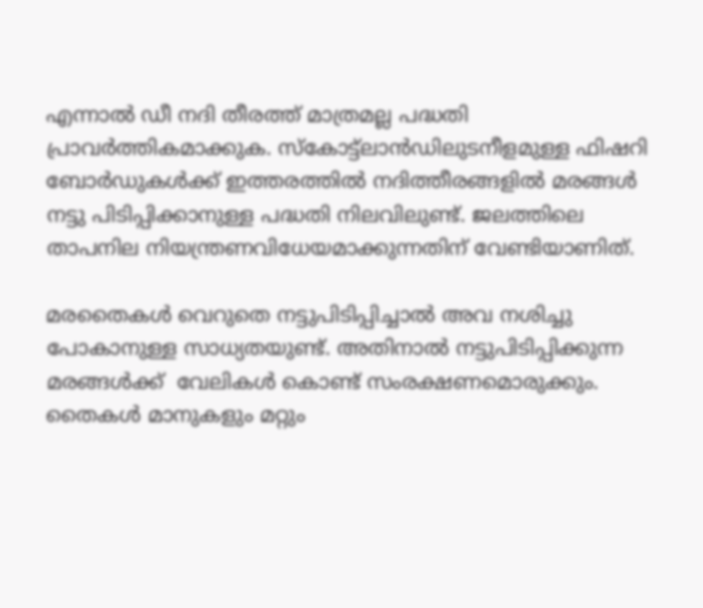എന്നാല്‍ ഡീ നദി തീരത്ത് മാത്രമല്ല പദ്ധതി പ്രാവര്‍ത്തികമാക്കുക. സ്‌കോട്ട്ലാന്‍ഡിലുടനീളമുള്ള ഫിഷറി ബോര്‍ഡുകള്‍ക്ക് ഇത്തരത്തില്‍ നദിത്തീരങ്ങളില്‍ മരങ്ങള്‍ നട്ടു പിടിപ്പിക്കാനുള്ള പദ്ധതി നിലവിലുണ്ട്. ജലത്തിലെ താപനില നിയന്ത്രണവിധേയമാക്കുന്നതിന് വേണ്ടിയാണിത്.

മരതൈകള്‍ വെറുതെ നട്ടുപിടിപ്പിച്ചാല്‍ അവ നശിച്ചു പോകാനുള്ള സാധ്യതയുണ്ട്. അതിനാല്‍ നട്ടുപിടിപ്പിക്കുന്ന മരങ്ങള്‍ക്ക്  വേലികള്‍ കൊണ്ട് സംരക്ഷണമൊരുക്കും. തൈകള്‍ മാനുകളും മറ്റും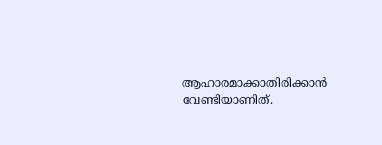ആഹാരമാക്കാതിരിക്കാന്‍ വേണ്ടിയാണിത്.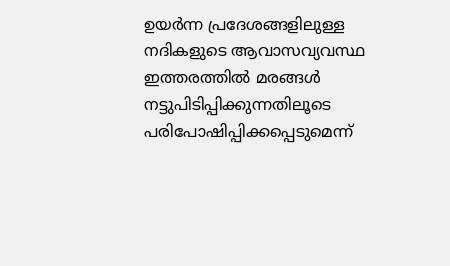ഉയര്‍ന്ന പ്രദേശങ്ങളിലുള്ള നദികളുടെ ആവാസവ്യവസ്ഥ ഇത്തരത്തില്‍ മരങ്ങള്‍ നട്ടുപിടിപ്പിക്കുന്നതിലൂടെ പരിപോഷിപ്പിക്കപ്പെടുമെന്ന്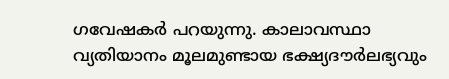ഗവേഷകര്‍ പറയുന്നു. കാലാവസ്ഥാ വ്യതിയാനം മൂലമുണ്ടായ ഭക്ഷ്യദൗര്‍ലഭ്യവും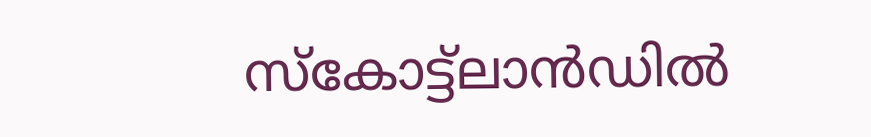സ്‌കോട്ട്ലാന്‍ഡില്‍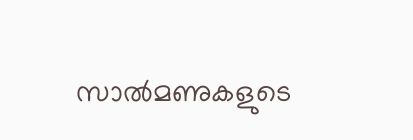സാല്‍മണുകളുടെ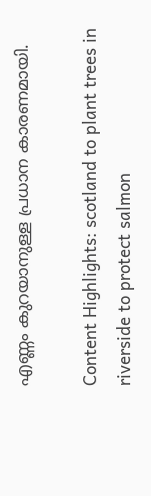എണ്ണം കുറയാനുള്ള പ്രധാന കാരണമായി.

Content Highlights: scotland to plant trees in riverside to protect salmon